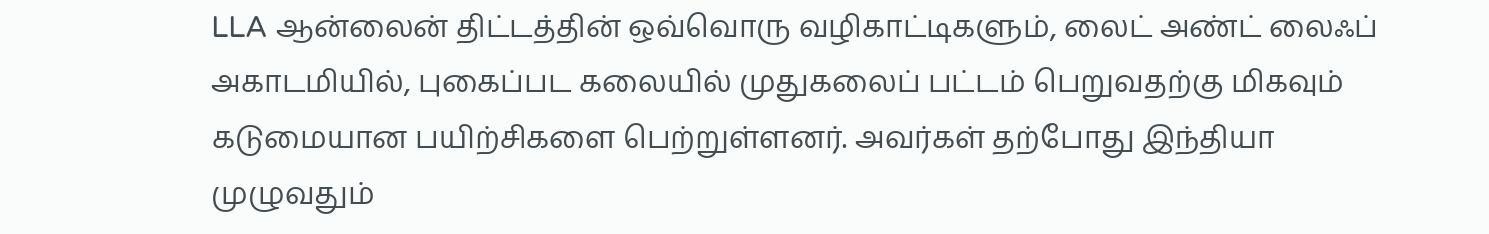LLA ஆன்லைன் திட்டத்தின் ஒவ்வொரு வழிகாட்டிகளும், லைட் அண்ட் லைஃப் அகாடமியில், புகைப்பட கலையில் முதுகலைப் பட்டம் பெறுவதற்கு மிகவும் கடுமையான பயிற்சிகளை பெற்றுள்ளனர். அவர்கள் தற்போது இந்தியா முழுவதும்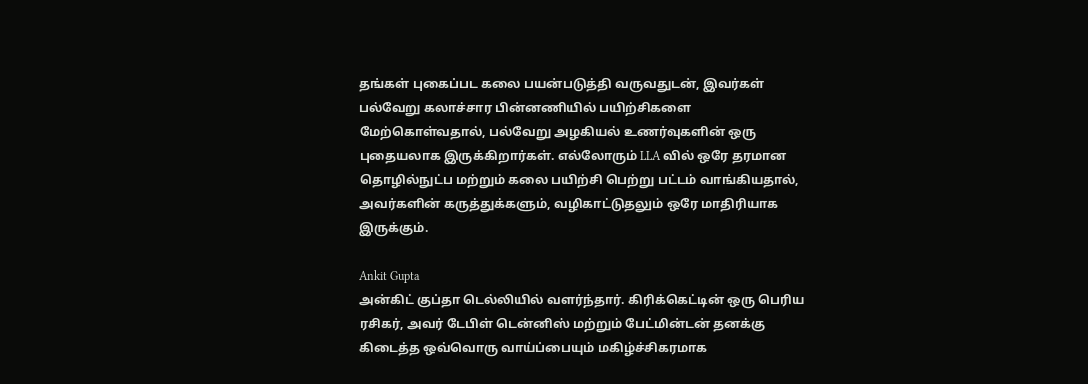தங்கள் புகைப்பட கலை பயன்படுத்தி வருவதுடன், இவர்கள் பல்வேறு கலாச்சார பின்னணியில் பயிற்சிகளை மேற்கொள்வதால், பல்வேறு அழகியல் உணர்வுகளின் ஒரு புதையலாக இருக்கிறார்கள். எல்லோரும் LLA வில் ஒரே தரமான தொழில்நுட்ப மற்றும் கலை பயிற்சி பெற்று பட்டம் வாங்கியதால், அவர்களின் கருத்துக்களும், வழிகாட்டுதலும் ஒரே மாதிரியாக இருக்கும்.

Ankit Gupta
அன்கிட் குப்தா டெல்லியில் வளர்ந்தார். கிரிக்கெட்டின் ஒரு பெரிய ரசிகர், அவர் டேபிள் டென்னிஸ் மற்றும் பேட்மின்டன் தனக்கு கிடைத்த ஒவ்வொரு வாய்ப்பையும் மகிழ்ச்சிகரமாக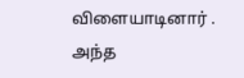விளையாடினார் . அந்த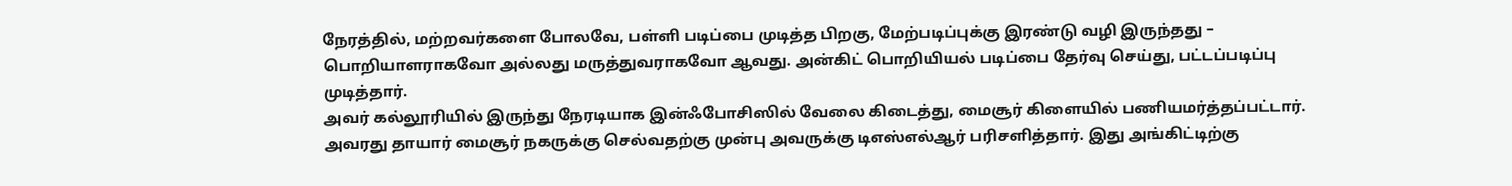நேரத்தில், மற்றவர்களை போலவே, பள்ளி படிப்பை முடித்த பிறகு, மேற்படிப்புக்கு இரண்டு வழி இருந்தது – பொறியாளராகவோ அல்லது மருத்துவராகவோ ஆவது. அன்கிட் பொறியியல் படிப்பை தேர்வு செய்து, பட்டப்படிப்பு முடித்தார்.
அவர் கல்லூரியில் இருந்து நேரடியாக இன்ஃபோசிஸில் வேலை கிடைத்து, மைசூர் கிளையில் பணியமர்த்தப்பட்டார். அவரது தாயார் மைசூர் நகருக்கு செல்வதற்கு முன்பு அவருக்கு டிஎஸ்எல்ஆர் பரிசளித்தார். இது அங்கிட்டிற்கு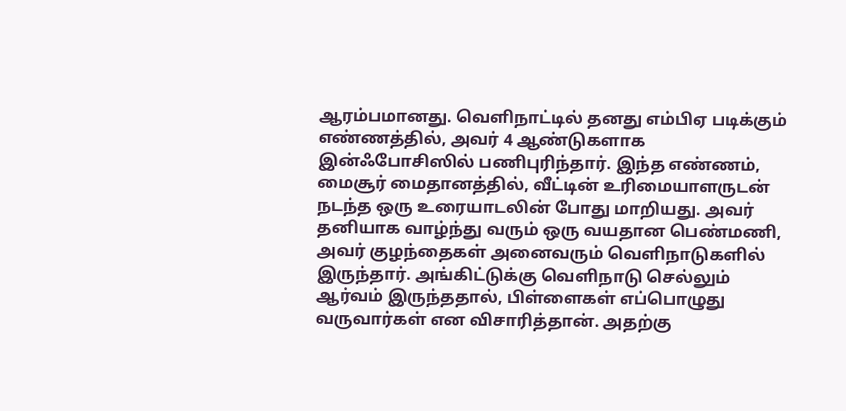ஆரம்பமானது. வெளிநாட்டில் தனது எம்பிஏ படிக்கும் எண்ணத்தில், அவர் 4 ஆண்டுகளாக இன்ஃபோசிஸில் பணிபுரிந்தார். இந்த எண்ணம், மைசூர் மைதானத்தில், வீட்டின் உரிமையாளருடன் நடந்த ஒரு உரையாடலின் போது மாறியது. அவர் தனியாக வாழ்ந்து வரும் ஒரு வயதான பெண்மணி, அவர் குழந்தைகள் அனைவரும் வெளிநாடுகளில் இருந்தார். அங்கிட்டுக்கு வெளிநாடு செல்லும் ஆர்வம் இருந்ததால், பிள்ளைகள் எப்பொழுது வருவார்கள் என விசாரித்தான். அதற்கு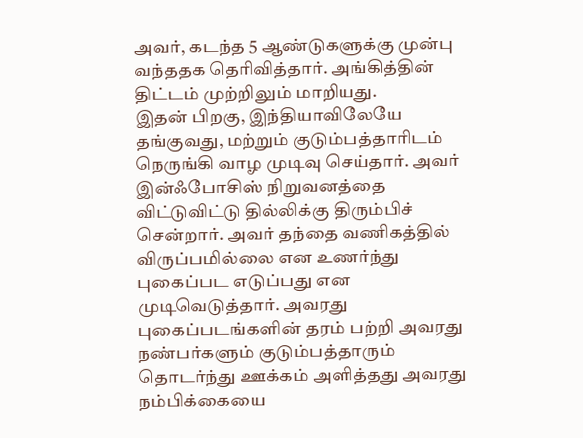அவர், கடந்த 5 ஆண்டுகளுக்கு முன்பு வந்ததக தெரிவித்தார். அங்கித்தின் திட்டம் முற்றிலும் மாறியது.
இதன் பிறகு, இந்தியாவிலேயே தங்குவது, மற்றும் குடும்பத்தாரிடம் நெருங்கி வாழ முடிவு செய்தார். அவர் இன்ஃபோசிஸ் நிறுவனத்தை விட்டுவிட்டு தில்லிக்கு திரும்பிச் சென்றார். அவர் தந்தை வணிகத்தில் விருப்பமில்லை என உணர்ந்து புகைப்பட எடுப்பது என முடிவெடுத்தார். அவரது புகைப்படங்களின் தரம் பற்றி அவரது நண்பர்களும் குடும்பத்தாரும் தொடர்ந்து ஊக்கம் அளித்தது அவரது நம்பிக்கையை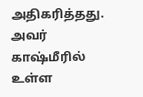அதிகரித்தது. அவர் காஷ்மீரில் உள்ள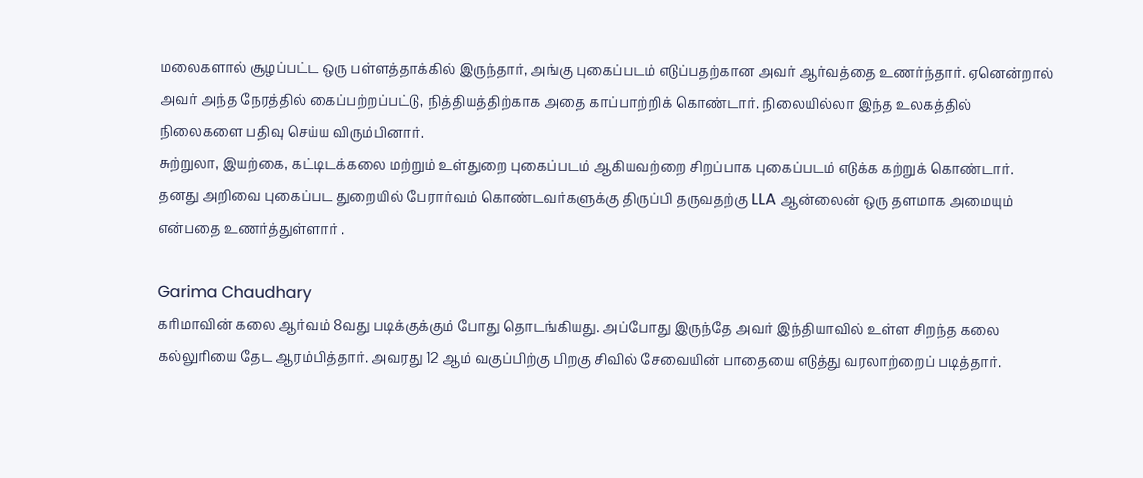மலைகளால் சூழப்பட்ட ஒரு பள்ளத்தாக்கில் இருந்தார், அங்கு புகைப்படம் எடுப்பதற்கான அவர் ஆர்வத்தை உணர்ந்தார். ஏனென்றால் அவர் அந்த நேரத்தில் கைப்பற்றப்பட்டு, நித்தியத்திற்காக அதை காப்பாற்றிக் கொண்டார். நிலையில்லா இந்த உலகத்தில் நிலைகளை பதிவு செய்ய விரும்பினார்.
சுற்றுலா, இயற்கை, கட்டிடக்கலை மற்றும் உள்துறை புகைப்படம் ஆகியவற்றை சிறப்பாக புகைப்படம் எடுக்க கற்றுக் கொண்டார். தனது அறிவை புகைப்பட துறையில் பேரார்வம் கொண்டவர்களுக்கு திருப்பி தருவதற்கு LLA ஆன்லைன் ஒரு தளமாக அமையும் என்பதை உணர்த்துள்ளார் .

Garima Chaudhary
கரிமாவின் கலை ஆர்வம் 8வது படிக்குக்கும் போது தொடங்கியது. அப்போது இருந்தே அவர் இந்தியாவில் உள்ள சிறந்த கலை கல்லுரியை தேட ஆரம்பித்தார். அவரது 12 ஆம் வகுப்பிற்கு பிறகு சிவில் சேவையின் பாதையை எடுத்து வரலாற்றைப் படித்தார்.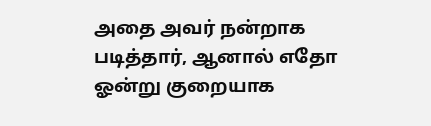அதை அவர் நன்றாக படித்தார், ஆனால் எதோ ஓன்று குறையாக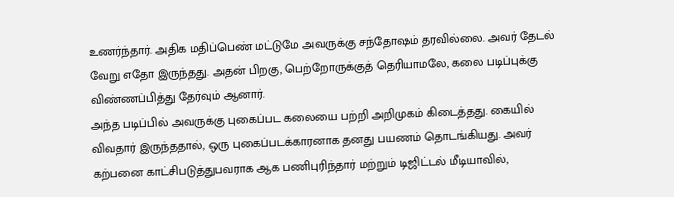உணர்ந்தார். அதிக மதிப்பெண் மட்டுமே அவருக்கு சந்தோஷம் தரவில்லை. அவர் தேடல் வேறு எதோ இருந்தது. அதன் பிறகு, பெற்றோருக்குத் தெரியாமலே, கலை படிப்புக்கு விண்ணப்பித்து தேர்வும் ஆனார்.
அந்த படிப்பில் அவருக்கு புகைப்பட கலையை பற்றி அறிமுகம் கிடைத்தது. கையில் விவதார் இருந்ததால், ஒரு புகைப்படக்காரனாக தனது பயணம் தொடங்கியது. அவர் கற்பனை காட்சிபடுத்துபவராக ஆக பணிபுரிந்தார் மற்றும் டிஜிட்டல் மீடியாவில்,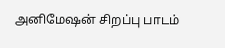அனிமேஷன் சிறப்பு பாடம்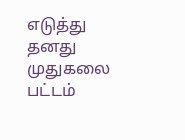எடுத்து தனது முதுகலை பட்டம்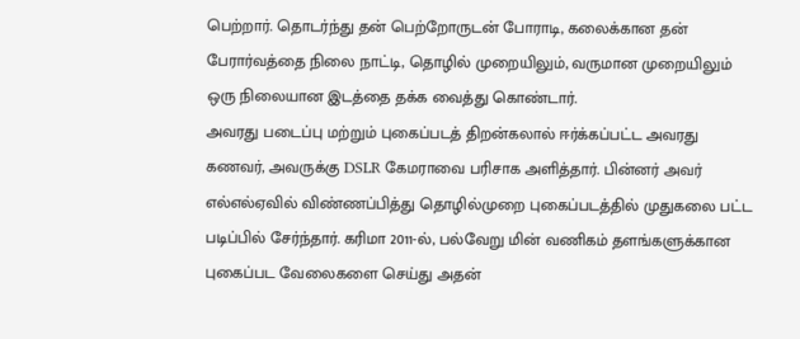பெற்றார். தொடர்ந்து தன் பெற்றோருடன் போராடி, கலைக்கான தன் பேரார்வத்தை நிலை நாட்டி, தொழில் முறையிலும், வருமான முறையிலும் ஒரு நிலையான இடத்தை தக்க வைத்து கொண்டார்.
அவரது படைப்பு மற்றும் புகைப்படத் திறன்கலால் ஈர்க்கப்பட்ட அவரது கணவர், அவருக்கு DSLR கேமராவை பரிசாக அளித்தார். பின்னர் அவர் எல்எல்ஏவில் விண்ணப்பித்து தொழில்முறை புகைப்படத்தில் முதுகலை பட்ட படிப்பில் சேர்ந்தார். கரிமா 2011-ல், பல்வேறு மின் வணிகம் தளங்களுக்கான புகைப்பட வேலைகளை செய்து அதன்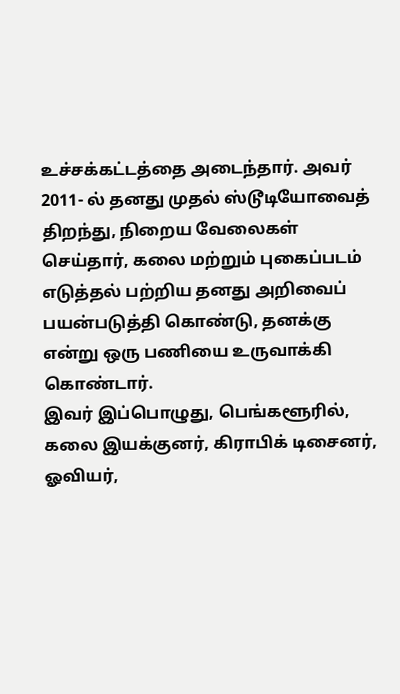உச்சக்கட்டத்தை அடைந்தார். அவர் 2011- ல் தனது முதல் ஸ்டூடியோவைத் திறந்து, நிறைய வேலைகள் செய்தார், கலை மற்றும் புகைப்படம் எடுத்தல் பற்றிய தனது அறிவைப் பயன்படுத்தி கொண்டு, தனக்கு என்று ஒரு பணியை உருவாக்கி கொண்டார்.
இவர் இப்பொழுது, பெங்களூரில், கலை இயக்குனர், கிராபிக் டிசைனர், ஓவியர்,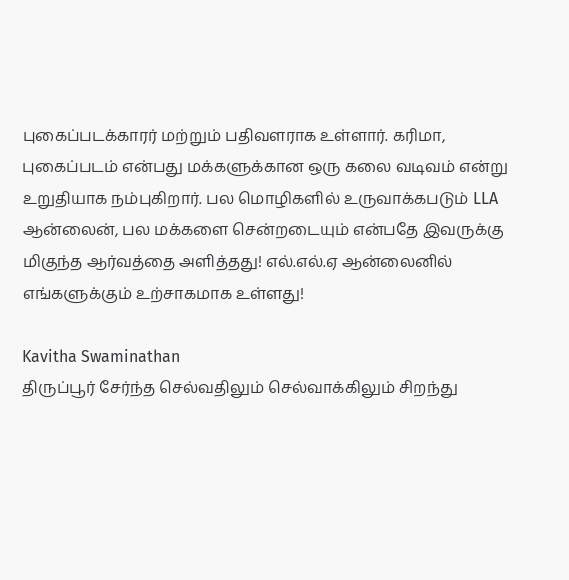புகைப்படக்காரர் மற்றும் பதிவளராக உள்ளார். கரிமா, புகைப்படம் என்பது மக்களுக்கான ஒரு கலை வடிவம் என்று உறுதியாக நம்புகிறார். பல மொழிகளில் உருவாக்கபடும் LLA ஆன்லைன், பல மக்களை சென்றடையும் என்பதே இவருக்கு மிகுந்த ஆர்வத்தை அளித்தது! எல்.எல்.ஏ ஆன்லைனில் எங்களுக்கும் உற்சாகமாக உள்ளது!

Kavitha Swaminathan
திருப்பூர் சேர்ந்த செல்வதிலும் செல்வாக்கிலும் சிறந்து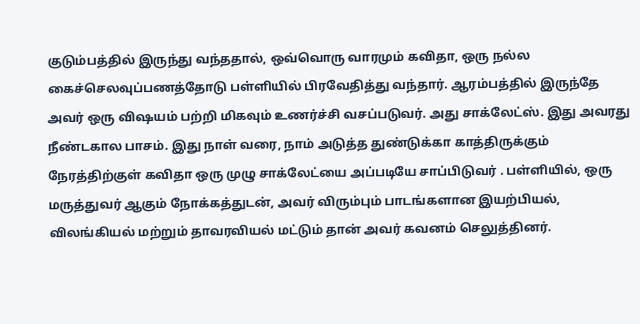குடும்பத்தில் இருந்து வந்ததால், ஒவ்வொரு வாரமும் கவிதா, ஒரு நல்ல கைச்செலவுப்பணத்தோடு பள்ளியில் பிரவேதித்து வந்தார். ஆரம்பத்தில் இருந்தே அவர் ஒரு விஷயம் பற்றி மிகவும் உணர்ச்சி வசப்படுவர். அது சாக்லேட்ஸ். இது அவரது நீண்டகால பாசம். இது நாள் வரை, நாம் அடுத்த துண்டுக்கா காத்திருக்கும் நேரத்திற்குள் கவிதா ஒரு முழு சாக்லேட்யை அப்படியே சாப்பிடுவர் . பள்ளியில், ஒரு மருத்துவர் ஆகும் நோக்கத்துடன், அவர் விரும்பும் பாடங்களான இயற்பியல், விலங்கியல் மற்றும் தாவரவியல் மட்டும் தான் அவர் கவனம் செலுத்தினர்.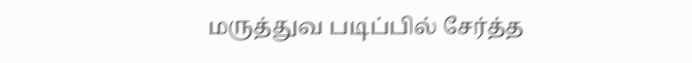மருத்துவ படிப்பில் சேர்த்த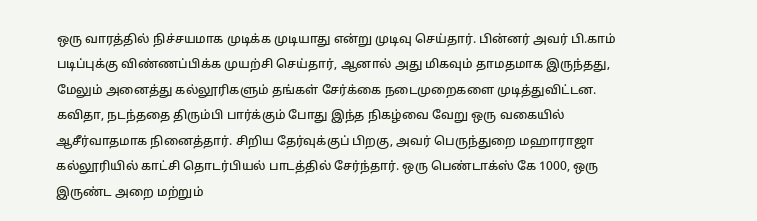ஒரு வாரத்தில் நிச்சயமாக முடிக்க முடியாது என்று முடிவு செய்தார். பின்னர் அவர் பி.காம் படிப்புக்கு விண்ணப்பிக்க முயற்சி செய்தார், ஆனால் அது மிகவும் தாமதமாக இருந்தது, மேலும் அனைத்து கல்லூரிகளும் தங்கள் சேர்க்கை நடைமுறைகளை முடித்துவிட்டன. கவிதா, நடந்ததை திரும்பி பார்க்கும் போது இந்த நிகழ்வை வேறு ஒரு வகையில் ஆசீர்வாதமாக நினைத்தார். சிறிய தேர்வுக்குப் பிறகு, அவர் பெருந்துறை மஹாராஜா கல்லூரியில் காட்சி தொடர்பியல் பாடத்தில் சேர்ந்தார். ஒரு பெண்டாக்ஸ் கே 1000, ஒரு இருண்ட அறை மற்றும்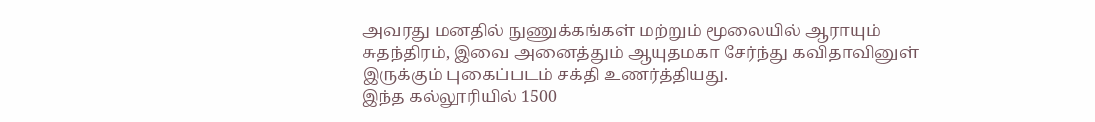அவரது மனதில் நுணுக்கங்கள் மற்றும் மூலையில் ஆராயும் சுதந்திரம், இவை அனைத்தும் ஆயுதமகா சேர்ந்து கவிதாவினுள் இருக்கும் புகைப்படம் சக்தி உணர்த்தியது.
இந்த கல்லூரியில் 1500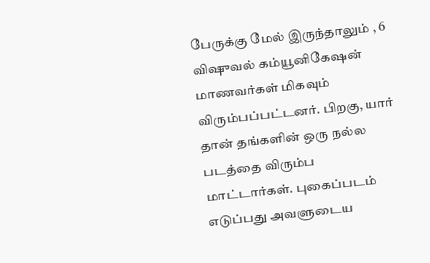பேருக்கு மேல் இருந்தாலும் , 6 விஷுவல் கம்யூனிகேஷன் மாணவர்கள் மிகவும் விரும்பப்பட்டனர். பிறகு, யார் தான் தங்களின் ஒரு நல்ல படத்தை விரும்ப மாட்டார்கள். புகைப்படம் எடுப்பது அவளுடைய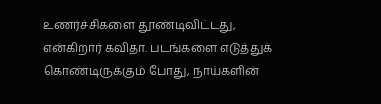உணர்ச்சிகளை தூண்டிவிட்டது, என்கிறார் கவிதா. படங்களை எடுத்துக் கொண்டிருக்கும் போது, நாய்களின்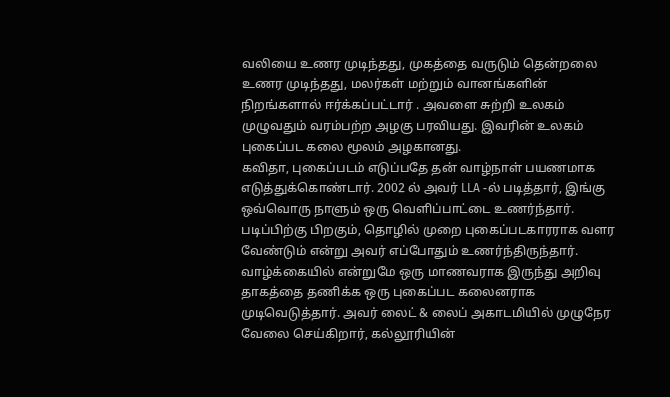வலியை உணர முடிந்தது, முகத்தை வருடும் தென்றலை உணர முடிந்தது, மலர்கள் மற்றும் வானங்களின் நிறங்களால் ஈர்க்கப்பட்டார் . அவளை சுற்றி உலகம் முழுவதும் வரம்பற்ற அழகு பரவியது. இவரின் உலகம் புகைப்பட கலை மூலம் அழகானது.
கவிதா, புகைப்படம் எடுப்பதே தன் வாழ்நாள் பயணமாக எடுத்துக்கொண்டார். 2002 ல் அவர் LLA -ல் படித்தார், இங்கு ஒவ்வொரு நாளும் ஒரு வெளிப்பாட்டை உணர்ந்தார். படிப்பிற்கு பிறகும், தொழில் முறை புகைப்படகாரராக வளர வேண்டும் என்று அவர் எப்போதும் உணர்ந்திருந்தார். வாழ்க்கையில் என்றுமே ஒரு மாணவராக இருந்து அறிவு தாகத்தை தணிக்க ஒரு புகைப்பட கலைனராக முடிவெடுத்தார். அவர் லைட் & லைப் அகாடமியில் முழுநேர வேலை செய்கிறார், கல்லூரியின்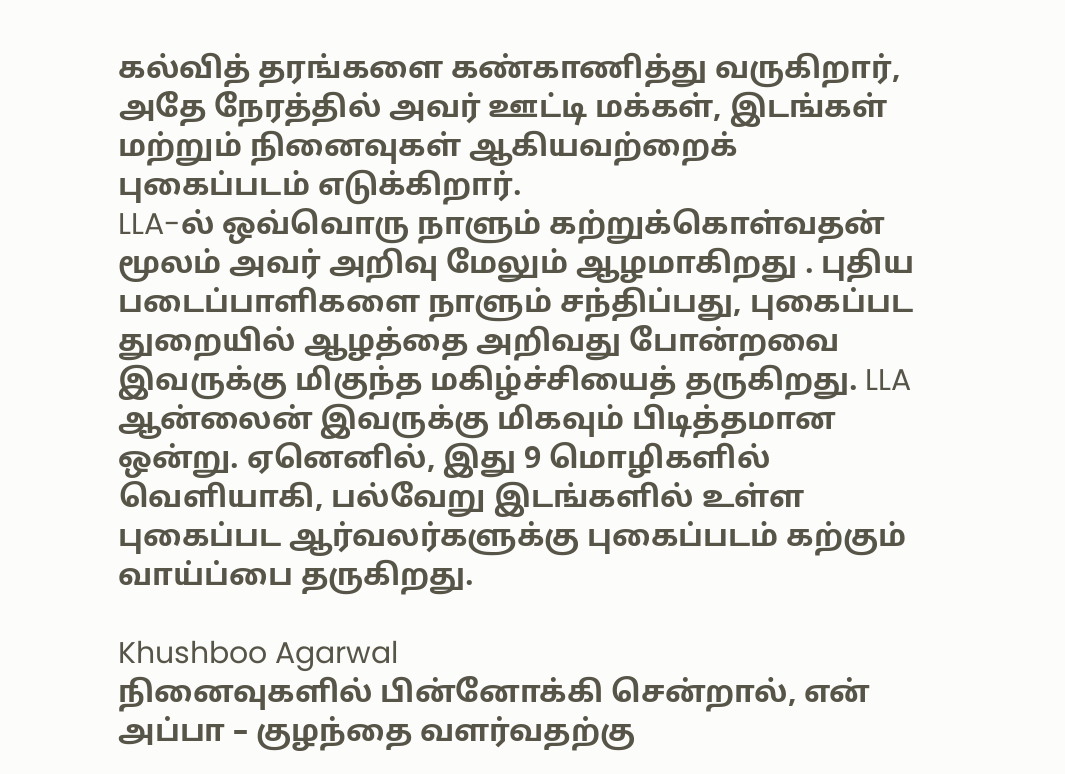கல்வித் தரங்களை கண்காணித்து வருகிறார், அதே நேரத்தில் அவர் ஊட்டி மக்கள், இடங்கள் மற்றும் நினைவுகள் ஆகியவற்றைக் புகைப்படம் எடுக்கிறார்.
LLA-ல் ஒவ்வொரு நாளும் கற்றுக்கொள்வதன் மூலம் அவர் அறிவு மேலும் ஆழமாகிறது . புதிய படைப்பாளிகளை நாளும் சந்திப்பது, புகைப்பட துறையில் ஆழத்தை அறிவது போன்றவை இவருக்கு மிகுந்த மகிழ்ச்சியைத் தருகிறது. LLA ஆன்லைன் இவருக்கு மிகவும் பிடித்தமான ஒன்று. ஏனெனில், இது 9 மொழிகளில் வெளியாகி, பல்வேறு இடங்களில் உள்ள புகைப்பட ஆர்வலர்களுக்கு புகைப்படம் கற்கும் வாய்ப்பை தருகிறது.

Khushboo Agarwal
நினைவுகளில் பின்னோக்கி சென்றால், என் அப்பா – குழந்தை வளர்வதற்கு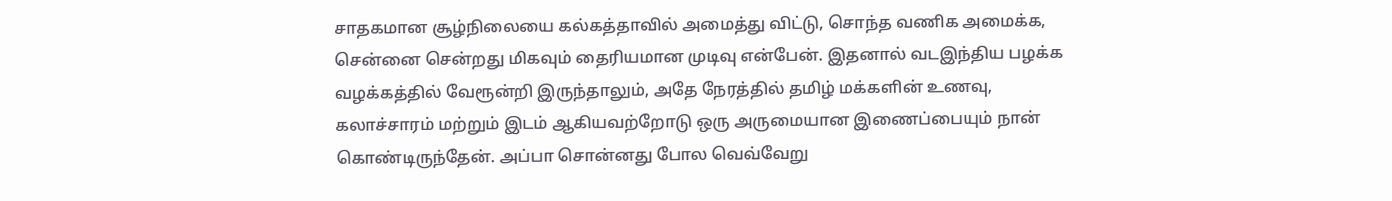சாதகமான சூழ்நிலையை கல்கத்தாவில் அமைத்து விட்டு, சொந்த வணிக அமைக்க, சென்னை சென்றது மிகவும் தைரியமான முடிவு என்பேன். இதனால் வடஇந்திய பழக்க வழக்கத்தில் வேரூன்றி இருந்தாலும், அதே நேரத்தில் தமிழ் மக்களின் உணவு, கலாச்சாரம் மற்றும் இடம் ஆகியவற்றோடு ஒரு அருமையான இணைப்பையும் நான் கொண்டிருந்தேன். அப்பா சொன்னது போல வெவ்வேறு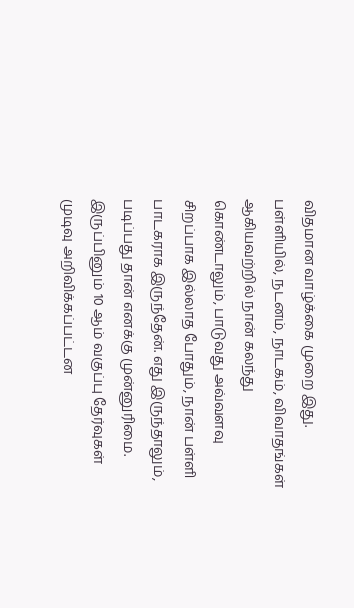விதமான வாழ்க்கை முறை இது.
பள்ளியில், நடனம், நாடகம், விவாதங்கள் ஆகியவற்றில் நான் கலந்து கொண்டாலும், பாடுவது அவ்வளவு சிறப்பாக இல்லாத போதும், நான் பள்ளி பாடகராக இருந்தேன். எது இருந்தாலும், படிப்பது தான் எனக்கு முன்னுரிமை. இருப்பினும் 10 ஆம் வகுப்பு தேர்வுகள் முடிவு அறிவிக்கப்பட்டன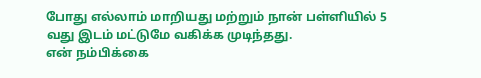போது எல்லாம் மாறியது மற்றும் நான் பள்ளியில் 5 வது இடம் மட்டுமே வகிக்க முடிந்தது.
என் நம்பிக்கை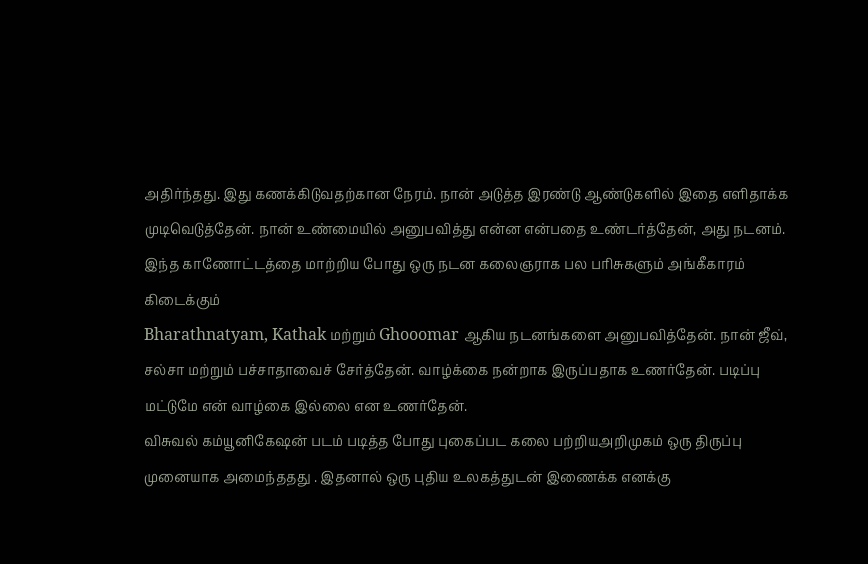அதிர்ந்தது. இது கணக்கிடுவதற்கான நேரம். நான் அடுத்த இரண்டு ஆண்டுகளில் இதை எளிதாக்க முடிவெடுத்தேன். நான் உண்மையில் அனுபவித்து என்ன என்பதை உண்டர்த்தேன், அது நடனம்.
இந்த காணோட்டத்தை மாற்றிய போது ஒரு நடன கலைஞராக பல பரிசுகளும் அங்கீகாரம் கிடைக்கும்
Bharathnatyam, Kathak மற்றும் Ghooomar ஆகிய நடனங்களை அனுபவித்தேன். நான் ஜீவ், சல்சா மற்றும் பச்சாதாவைச் சேர்த்தேன். வாழ்க்கை நன்றாக இருப்பதாக உணர்தேன். படிப்பு மட்டுமே என் வாழ்கை இல்லை என உணர்தேன்.
விசுவல் கம்யூனிகேஷன் படம் படித்த போது புகைப்பட கலை பற்றியஅறிமுகம் ஒரு திருப்பு முனையாக அமைந்ததது . இதனால் ஒரு புதிய உலகத்துடன் இணைக்க எனக்கு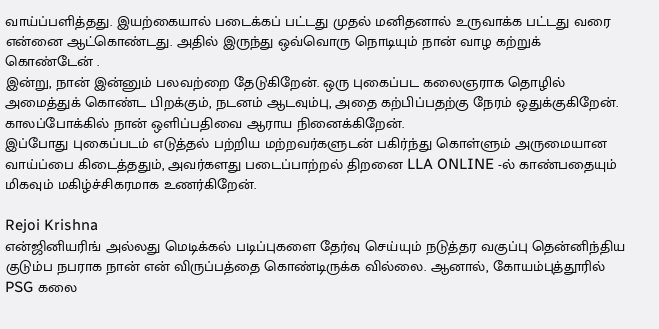வாய்ப்பளித்தது. இயற்கையால் படைக்கப் பட்டது முதல் மனிதனால் உருவாக்க பட்டது வரை என்னை ஆட்கொண்டது. அதில் இருந்து ஒவ்வொரு நொடியும் நான் வாழ கற்றுக் கொண்டேன் .
இன்று, நான் இன்னும் பலவற்றை தேடுகிறேன். ஒரு புகைப்பட கலைஞராக தொழில் அமைத்துக் கொண்ட பிறக்கும், நடனம் ஆடவும்பு, அதை கற்பிப்பதற்கு நேரம் ஒதுக்குகிறேன். காலப்போக்கில் நான் ஒளிப்பதிவை ஆராய நினைக்கிறேன்.
இப்போது புகைப்படம் எடுத்தல் பற்றிய மற்றவர்களுடன் பகிர்ந்து கொள்ளும் அருமையான வாய்ப்பை கிடைத்ததும், அவர்களது படைப்பாற்றல் திறனை LLA ONLINE -ல் காண்பதையும் மிகவும் மகிழ்ச்சிகரமாக உணர்கிறேன்.

Rejoi Krishna
என்ஜினியரிங் அல்லது மெடிக்கல் படிப்புகளை தேர்வு செய்யும் நடுத்தர வகுப்பு தென்னிந்திய குடும்ப நபராக நான் என் விருப்பத்தை கொண்டிருக்க வில்லை. ஆனால், கோயம்புத்தூரில் PSG கலை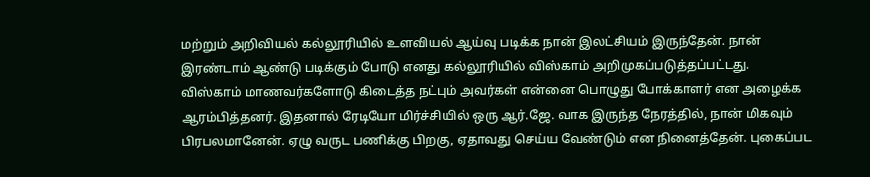மற்றும் அறிவியல் கல்லூரியில் உளவியல் ஆய்வு படிக்க நான் இலட்சியம் இருந்தேன். நான் இரண்டாம் ஆண்டு படிக்கும் போடு எனது கல்லூரியில் விஸ்காம் அறிமுகப்படுத்தப்பட்டது.
விஸ்காம் மாணவர்களோடு கிடைத்த நட்பும் அவர்கள் என்னை பொழுது போக்காளர் என அழைக்க ஆரம்பித்தனர். இதனால் ரேடியோ மிர்ச்சியில் ஒரு ஆர்.ஜே. வாக இருந்த நேரத்தில், நான் மிகவும் பிரபலமானேன். ஏழு வருட பணிக்கு பிறகு, ஏதாவது செய்ய வேண்டும் என நினைத்தேன். புகைப்பட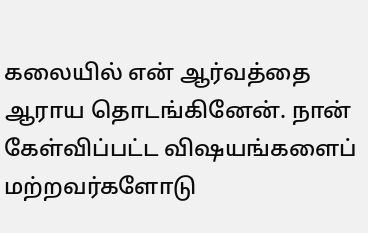கலையில் என் ஆர்வத்தை ஆராய தொடங்கினேன். நான் கேள்விப்பட்ட விஷயங்களைப் மற்றவர்களோடு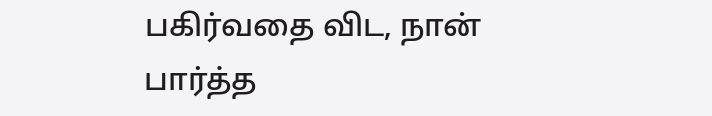பகிர்வதை விட, நான் பார்த்த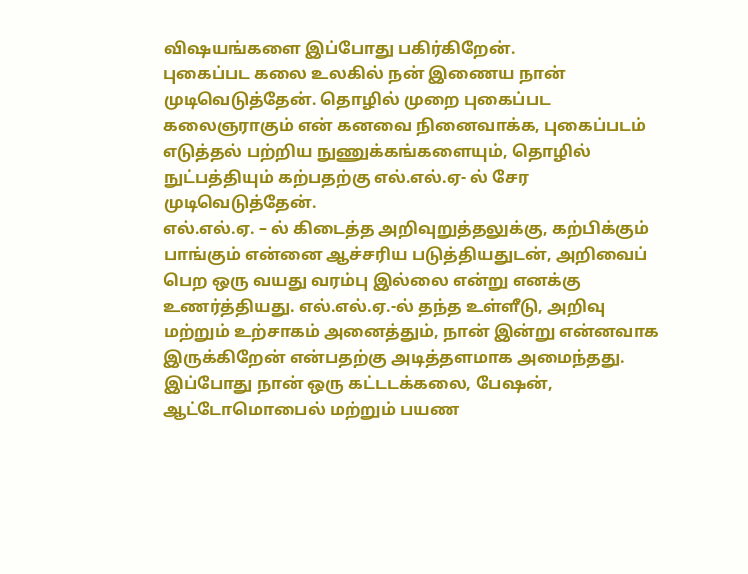விஷயங்களை இப்போது பகிர்கிறேன்.
புகைப்பட கலை உலகில் நன் இணைய நான் முடிவெடுத்தேன். தொழில் முறை புகைப்பட கலைஞராகும் என் கனவை நினைவாக்க, புகைப்படம் எடுத்தல் பற்றிய நுணுக்கங்களையும், தொழில் நுட்பத்தியும் கற்பதற்கு எல்.எல்.ஏ- ல் சேர முடிவெடுத்தேன்.
எல்.எல்.ஏ. – ல் கிடைத்த அறிவுறுத்தலுக்கு, கற்பிக்கும் பாங்கும் என்னை ஆச்சரிய படுத்தியதுடன், அறிவைப் பெற ஒரு வயது வரம்பு இல்லை என்று எனக்கு உணர்த்தியது. எல்.எல்.ஏ.-ல் தந்த உள்ளீடு, அறிவு மற்றும் உற்சாகம் அனைத்தும், நான் இன்று என்னவாக இருக்கிறேன் என்பதற்கு அடித்தளமாக அமைந்தது. இப்போது நான் ஒரு கட்டடக்கலை, பேஷன், ஆட்டோமொபைல் மற்றும் பயண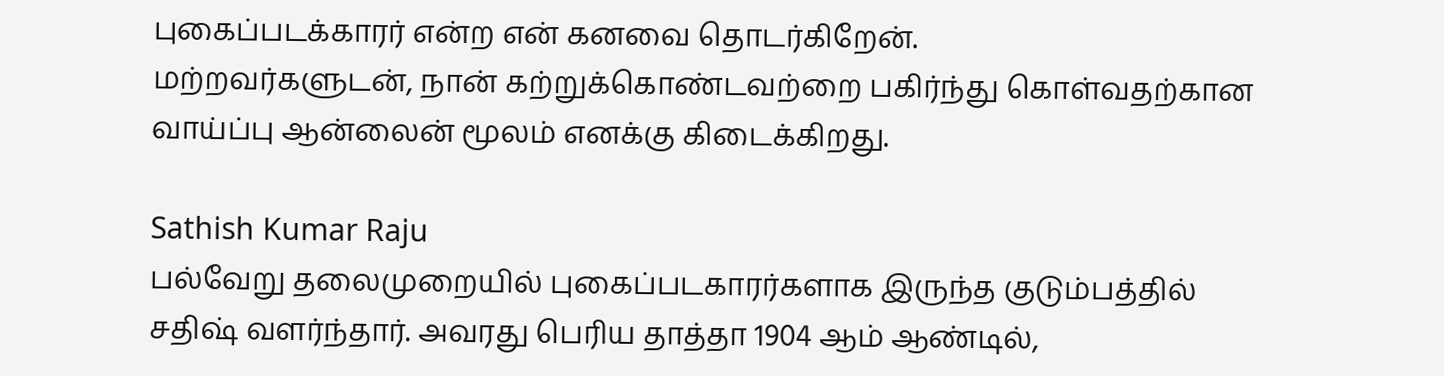புகைப்படக்காரர் என்ற என் கனவை தொடர்கிறேன்.
மற்றவர்களுடன், நான் கற்றுக்கொண்டவற்றை பகிர்ந்து கொள்வதற்கான வாய்ப்பு ஆன்லைன் மூலம் எனக்கு கிடைக்கிறது.

Sathish Kumar Raju
பல்வேறு தலைமுறையில் புகைப்படகாரர்களாக இருந்த குடும்பத்தில் சதிஷ் வளர்ந்தார். அவரது பெரிய தாத்தா 1904 ஆம் ஆண்டில்,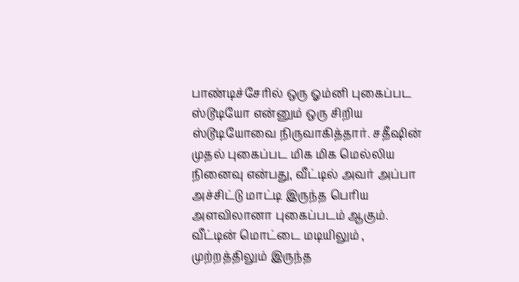பாண்டிச்சேரில் ஒரு ஓம்னி புகைப்பட ஸ்டூடியோ என்னும் ஒரு சிறிய ஸ்டூடியோவை நிருவாகித்தார். சதீஷின் முதல் புகைப்பட மிக மிக மெல்லிய நினைவு என்பது, வீட்டில் அவர் அப்பா அச்சிட்டு மாட்டி இருந்த பெரிய அளவிலானா புகைப்படம் ஆகும்.
வீட்டின் மொட்டை மடியிலும் , முற்றத்திலும் இருந்த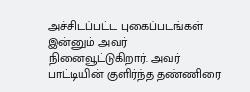அச்சிடப்பட்ட புகைப்படங்கள் இன்னும் அவர் நினைவூட்டுகிறார். அவர் பாட்டியின் குளிர்ந்த தண்ணிரை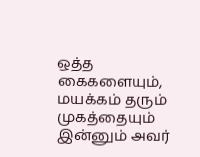ஒத்த கைகளையும், மயக்கம் தரும் முகத்தையும் இன்னும் அவர்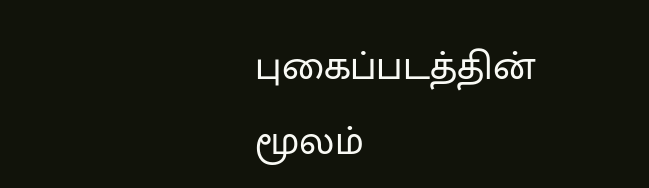புகைப்படத்தின் மூலம்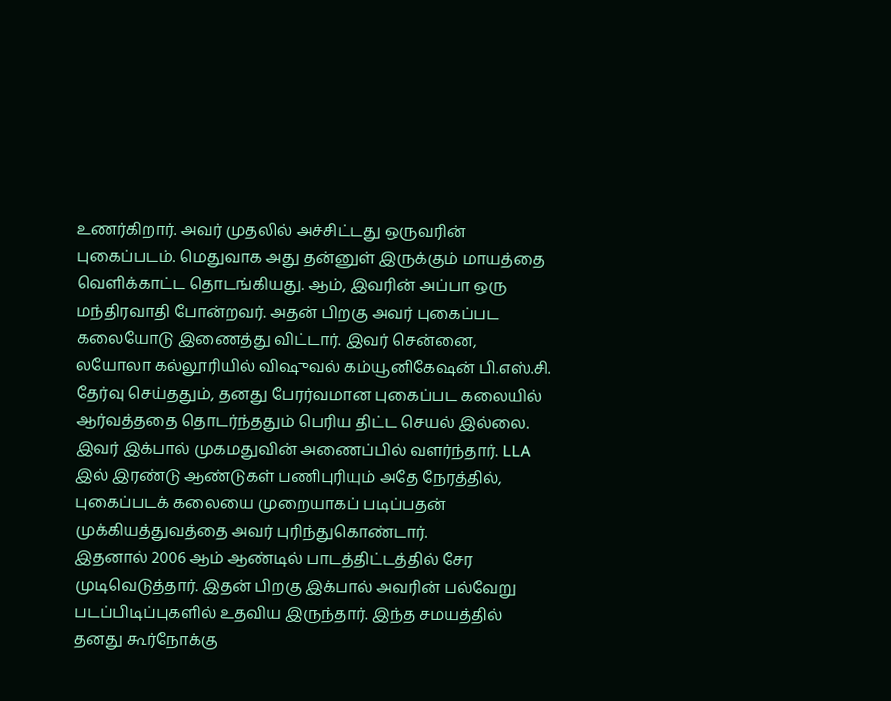உணர்கிறார். அவர் முதலில் அச்சிட்டது ஒருவரின் புகைப்படம். மெதுவாக அது தன்னுள் இருக்கும் மாயத்தை வெளிக்காட்ட தொடங்கியது. ஆம், இவரின் அப்பா ஒரு மந்திரவாதி போன்றவர். அதன் பிறகு அவர் புகைப்பட கலையோடு இணைத்து விட்டார். இவர் சென்னை, லயோலா கல்லூரியில் விஷுவல் கம்யூனிகேஷன் பி.எஸ்.சி. தேர்வு செய்ததும், தனது பேரர்வமான புகைப்பட கலையில் ஆர்வத்ததை தொடர்ந்ததும் பெரிய திட்ட செயல் இல்லை.
இவர் இக்பால் முகமதுவின் அணைப்பில் வளர்ந்தார். LLA இல் இரண்டு ஆண்டுகள் பணிபுரியும் அதே நேரத்தில், புகைப்படக் கலையை முறையாகப் படிப்பதன் முக்கியத்துவத்தை அவர் புரிந்துகொண்டார்.
இதனால் 2006 ஆம் ஆண்டில் பாடத்திட்டத்தில் சேர முடிவெடுத்தார். இதன் பிறகு இக்பால் அவரின் பல்வேறு படப்பிடிப்புகளில் உதவிய இருந்தார். இந்த சமயத்தில் தனது கூர்நோக்கு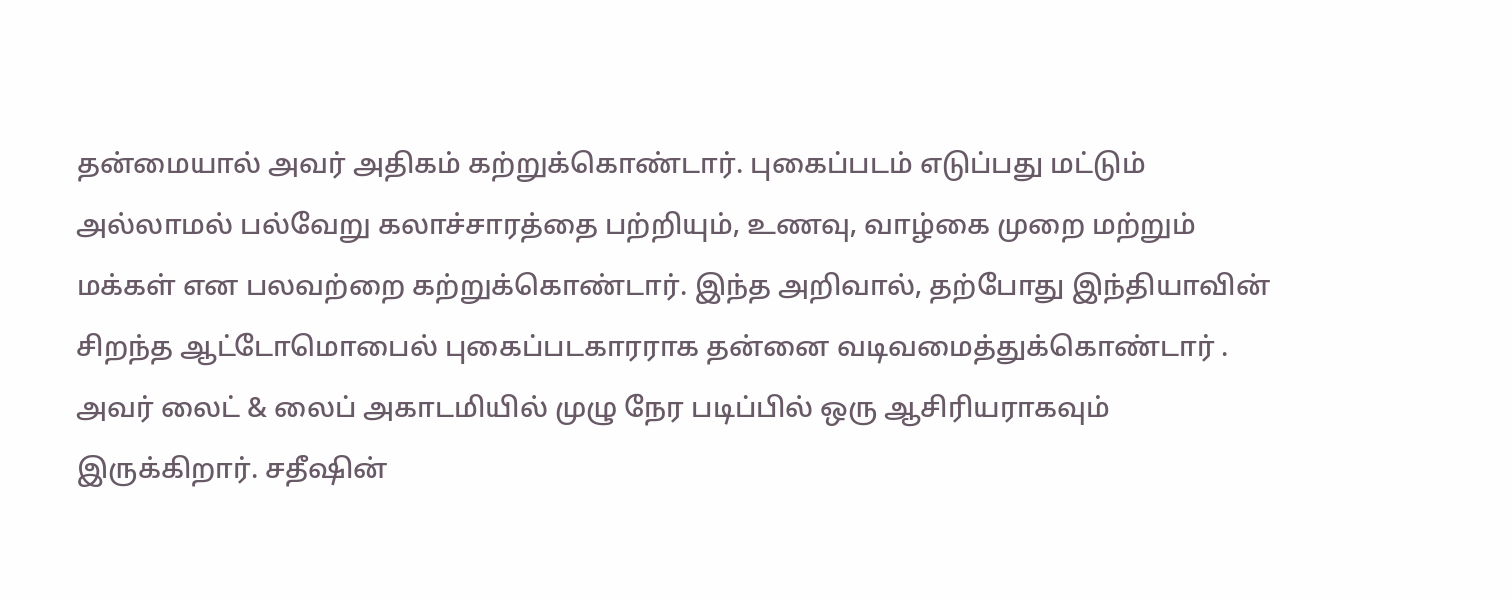தன்மையால் அவர் அதிகம் கற்றுக்கொண்டார். புகைப்படம் எடுப்பது மட்டும் அல்லாமல் பல்வேறு கலாச்சாரத்தை பற்றியும், உணவு, வாழ்கை முறை மற்றும் மக்கள் என பலவற்றை கற்றுக்கொண்டார். இந்த அறிவால், தற்போது இந்தியாவின் சிறந்த ஆட்டோமொபைல் புகைப்படகாரராக தன்னை வடிவமைத்துக்கொண்டார் .
அவர் லைட் & லைப் அகாடமியில் முழு நேர படிப்பில் ஒரு ஆசிரியராகவும் இருக்கிறார். சதீஷின்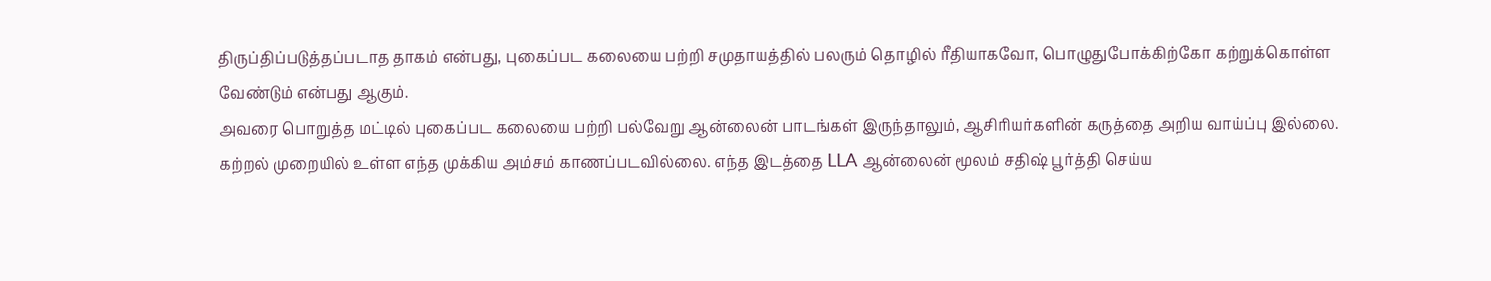திருப்திப்படுத்தப்படாத தாகம் என்பது, புகைப்பட கலையை பற்றி சமுதாயத்தில் பலரும் தொழில் ரீதியாகவோ, பொழுதுபோக்கிற்கோ கற்றுக்கொள்ள வேண்டும் என்பது ஆகும்.
அவரை பொறுத்த மட்டில் புகைப்பட கலையை பற்றி பல்வேறு ஆன்லைன் பாடங்கள் இருந்தாலும், ஆசிரியர்களின் கருத்தை அறிய வாய்ப்பு இல்லை. கற்றல் முறையில் உள்ள எந்த முக்கிய அம்சம் காணப்படவில்லை. எந்த இடத்தை LLA ஆன்லைன் மூலம் சதிஷ் பூர்த்தி செய்ய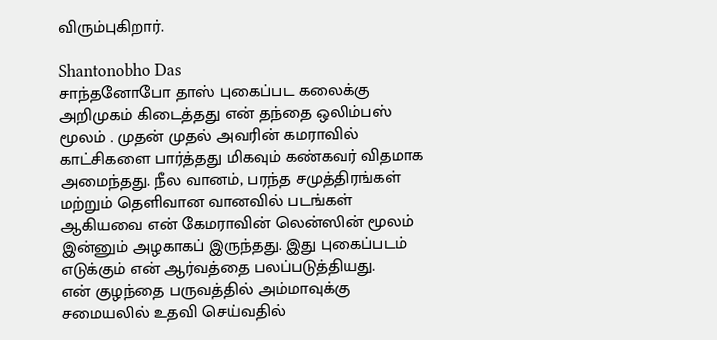விரும்புகிறார்.

Shantonobho Das
சாந்தனோபோ தாஸ் புகைப்பட கலைக்கு அறிமுகம் கிடைத்தது என் தந்தை ஒலிம்பஸ் மூலம் . முதன் முதல் அவரின் கமராவில் காட்சிகளை பார்த்தது மிகவும் கண்கவர் விதமாக அமைந்தது. நீல வானம், பரந்த சமுத்திரங்கள் மற்றும் தெளிவான வானவில் படங்கள் ஆகியவை என் கேமராவின் லென்ஸின் மூலம் இன்னும் அழகாகப் இருந்தது. இது புகைப்படம் எடுக்கும் என் ஆர்வத்தை பலப்படுத்தியது.
என் குழந்தை பருவத்தில் அம்மாவுக்கு சமையலில் உதவி செய்வதில்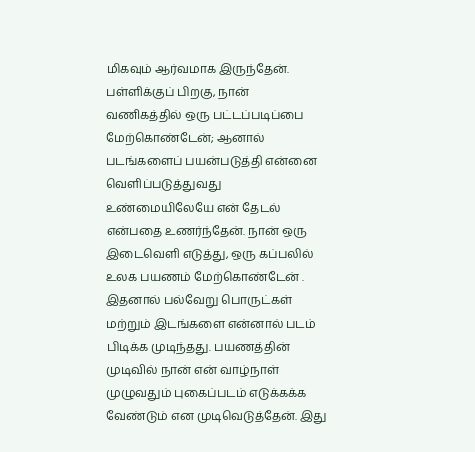மிகவும் ஆர்வமாக இருந்தேன். பள்ளிக்குப் பிறகு, நான் வணிகத்தில் ஒரு பட்டப்படிப்பை மேற்கொண்டேன்; ஆனால் படங்களைப் பயன்படுத்தி என்னை வெளிப்படுத்துவது உண்மையிலேயே என் தேடல் என்பதை உணர்ந்தேன். நான் ஒரு இடைவெளி எடுத்து, ஒரு கப்பலில் உலக பயணம் மேற்கொண்டேன் .
இதனால் பல்வேறு பொருட்கள் மற்றும் இடங்களை என்னால் படம் பிடிக்க முடிந்தது. பயணத்தின் முடிவில் நான் என் வாழ்நாள் முழுவதும் புகைப்படம் எடுக்கக்க வேண்டும் என முடிவெடுத்தேன். இது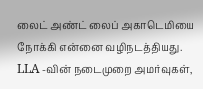லைட் அண்ட் லைப் அகாடெமியை நோக்கி என்னை வழிநடத்தியது. LLA -வின் நடைமுறை அமர்வுகள்,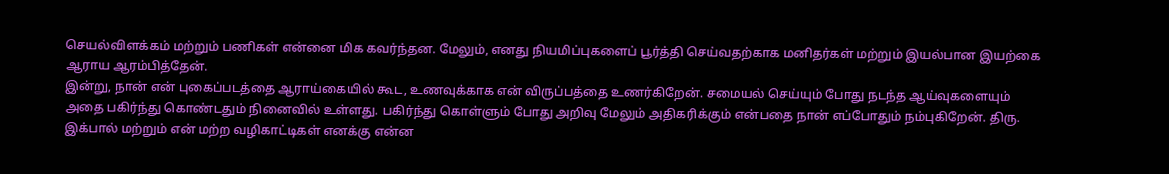செயல்விளக்கம் மற்றும் பணிகள் என்னை மிக கவர்ந்தன. மேலும், எனது நியமிப்புகளைப் பூர்த்தி செய்வதற்காக மனிதர்கள் மற்றும் இயல்பான இயற்கை ஆராய ஆரம்பித்தேன்.
இன்று, நான் என் புகைப்படத்தை ஆராய்கையில் கூட, உணவுக்காக என் விருப்பத்தை உணர்கிறேன். சமையல் செய்யும் போது நடந்த ஆய்வுகளையும் அதை பகிர்ந்து கொண்டதும் நினைவில் உள்ளது. பகிர்ந்து கொள்ளும் போது அறிவு மேலும் அதிகரிக்கும் என்பதை நான் எப்போதும் நம்புகிறேன். திரு. இக்பால் மற்றும் என் மற்ற வழிகாட்டிகள் எனக்கு என்ன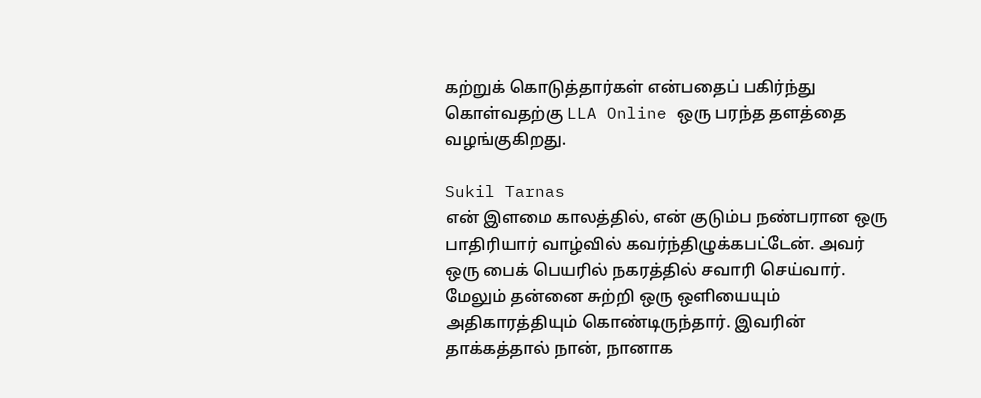கற்றுக் கொடுத்தார்கள் என்பதைப் பகிர்ந்து கொள்வதற்கு LLA Online ஒரு பரந்த தளத்தை வழங்குகிறது.

Sukil Tarnas
என் இளமை காலத்தில், என் குடும்ப நண்பரான ஒரு பாதிரியார் வாழ்வில் கவர்ந்திழுக்கபட்டேன். அவர் ஒரு பைக் பெயரில் நகரத்தில் சவாரி செய்வார். மேலும் தன்னை சுற்றி ஒரு ஒளியையும் அதிகாரத்தியும் கொண்டிருந்தார். இவரின் தாக்கத்தால் நான், நானாக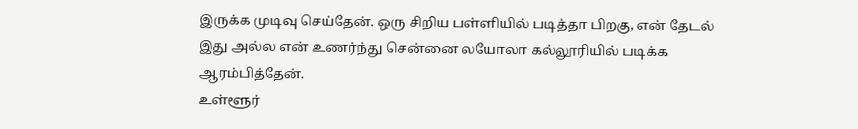இருக்க முடிவு செய்தேன். ஒரு சிறிய பள்ளியில் படித்தா பிறகு, என் தேடல் இது அல்ல என் உணர்ந்து சென்னை லயோலா கல்லூரியில் படிக்க ஆரம்பித்தேன்.
உள்ளூர்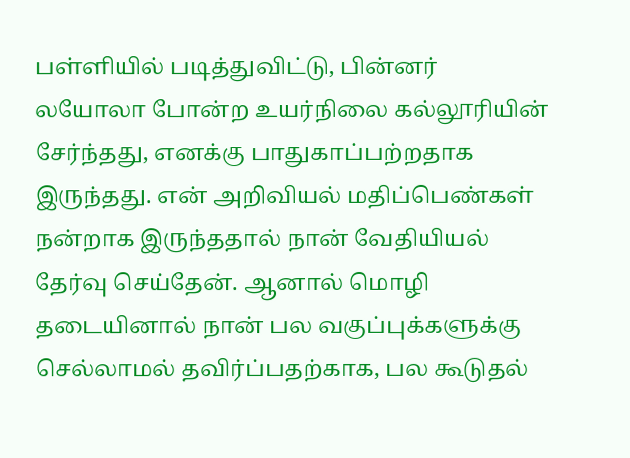பள்ளியில் படித்துவிட்டு, பின்னர் லயோலா போன்ற உயர்நிலை கல்லூரியின் சேர்ந்தது, எனக்கு பாதுகாப்பற்றதாக இருந்தது. என் அறிவியல் மதிப்பெண்கள் நன்றாக இருந்ததால் நான் வேதியியல் தேர்வு செய்தேன். ஆனால் மொழி தடையினால் நான் பல வகுப்புக்களுக்கு செல்லாமல் தவிர்ப்பதற்காக, பல கூடுதல்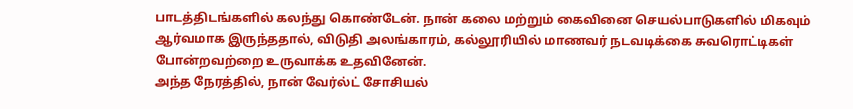பாடத்திடங்களில் கலந்து கொண்டேன். நான் கலை மற்றும் கைவினை செயல்பாடுகளில் மிகவும் ஆர்வமாக இருந்ததால், விடுதி அலங்காரம், கல்லூரியில் மாணவர் நடவடிக்கை சுவரொட்டிகள் போன்றவற்றை உருவாக்க உதவினேன்.
அந்த நேரத்தில், நான் வேர்ல்ட் சோசியல்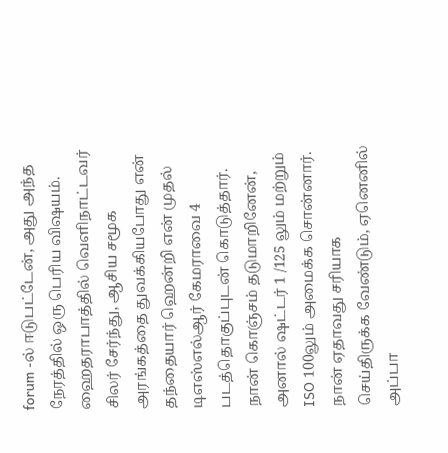forum -ல் ஈடுபட்டேன், அது அந்த நேரத்தில் ஒரு பெரிய விஷயம். ஹைதராபாத்தில் வெளிநாட்டவர் சிலர் சேர்ந்து, ஆசிய சமூக அரங்கத்தை துவக்கியபோது என் தந்தையார் ஹென்றி என் முதல் டிஎஸ்எல்ஆர் கேமராவை 4 படத்தொகுப்புடன் கொடுத்தார். நான் கொஞ்சம் தடுமாறினேன், அனால் ஷட்டர் 1 /125 லும் மற்றும் ISO 100லும் அமைக்க சொன்னார். நான் ஏதாவது சரியாக செய்திருக்க வேண்டும், ஏனெனில் அப்பா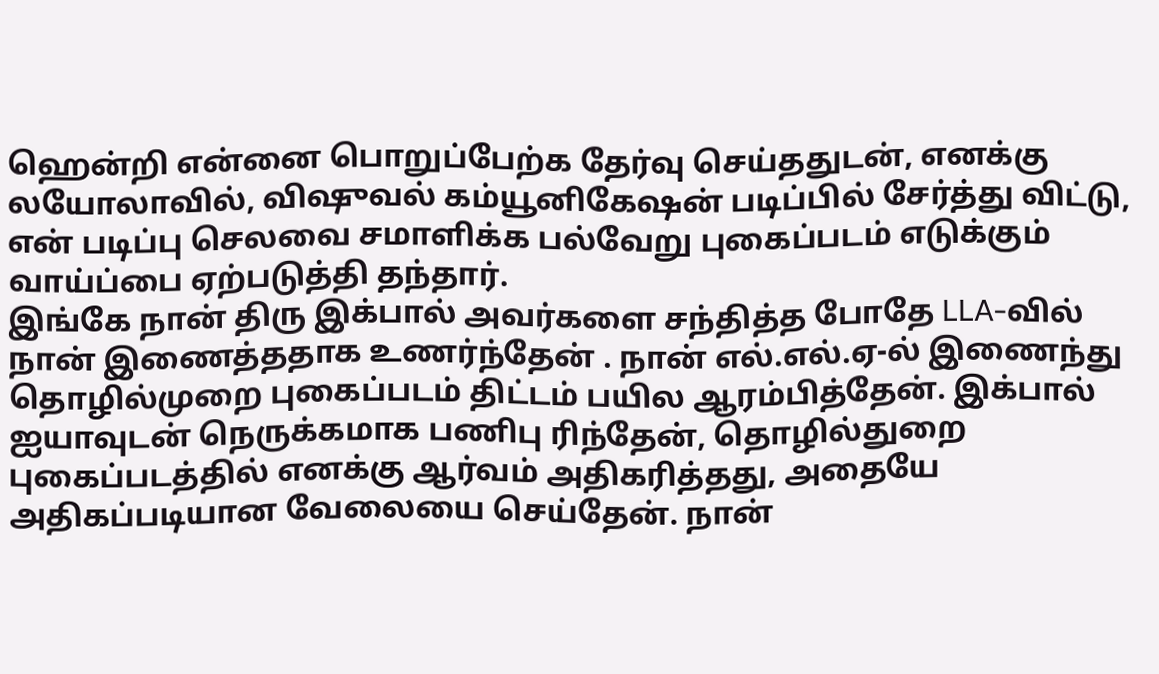ஹென்றி என்னை பொறுப்பேற்க தேர்வு செய்ததுடன், எனக்கு லயோலாவில், விஷுவல் கம்யூனிகேஷன் படிப்பில் சேர்த்து விட்டு, என் படிப்பு செலவை சமாளிக்க பல்வேறு புகைப்படம் எடுக்கும் வாய்ப்பை ஏற்படுத்தி தந்தார்.
இங்கே நான் திரு இக்பால் அவர்களை சந்தித்த போதே LLA-வில் நான் இணைத்ததாக உணர்ந்தேன் . நான் எல்.எல்.ஏ-ல் இணைந்து தொழில்முறை புகைப்படம் திட்டம் பயில ஆரம்பித்தேன். இக்பால் ஐயாவுடன் நெருக்கமாக பணிபு ரிந்தேன், தொழில்துறை புகைப்படத்தில் எனக்கு ஆர்வம் அதிகரித்தது, அதையே அதிகப்படியான வேலையை செய்தேன். நான்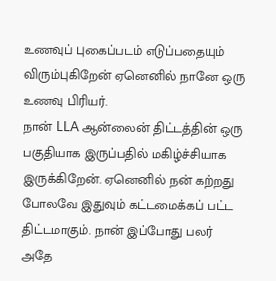உணவுப் புகைப்படம் எடுப்பதையும் விரும்புகிறேன் ஏனெனில் நானே ஒரு உணவு பிரியர்.
நான் LLA ஆன்லைன் திட்டத்தின் ஒரு பகுதியாக இருப்பதில் மகிழ்ச்சியாக இருக்கிறேன். ஏனெனில் நன் கற்றது போலவே இதுவும் கட்டமைக்கப் பட்ட திட்டமாகும். நான் இப்போது பலர் அதே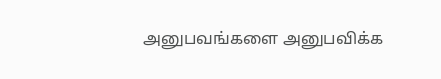அனுபவங்களை அனுபவிக்க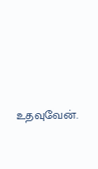உதவுவேன்.